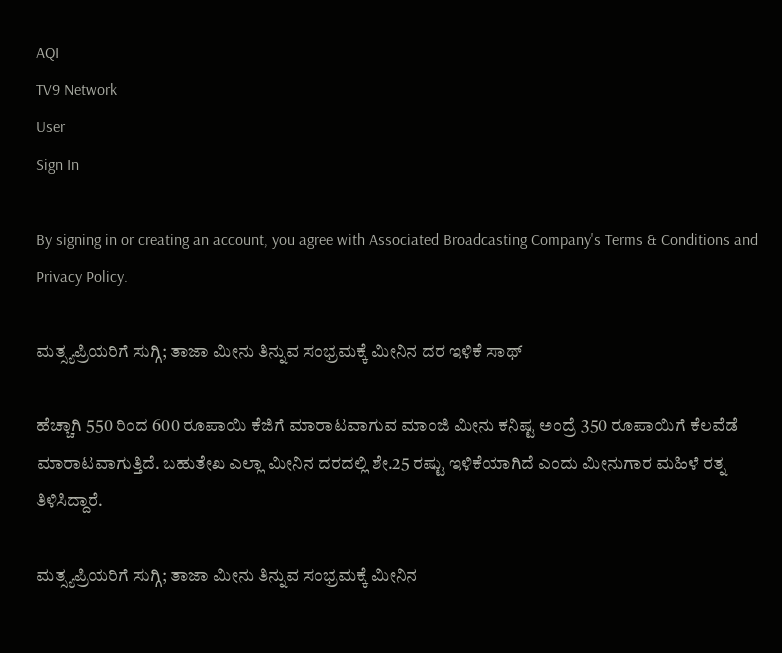AQI
TV9 Network
User
Sign In

By signing in or creating an account, you agree with Associated Broadcasting Company's Terms & Conditions and Privacy Policy.

ಮತ್ಸ್ಯಪ್ರಿಯರಿಗೆ ಸುಗ್ಗಿ; ತಾಜಾ ಮೀನು ತಿನ್ನುವ ಸಂಭ್ರಮಕ್ಕೆ ಮೀನಿನ ದರ ಇಳಿಕೆ ಸಾಥ್

ಹೆಚ್ಚಾಗಿ 550 ರಿಂದ 600 ರೂಪಾಯಿ ಕೆಜಿಗೆ ಮಾರಾಟವಾಗುವ ಮಾಂಜಿ ಮೀನು ಕನಿಷ್ಟ ಅಂದ್ರೆ 350 ರೂಪಾಯಿಗೆ ಕೆಲವೆಡೆ ಮಾರಾಟವಾಗುತ್ತಿದೆ. ಬಹುತೇಖ ಎಲ್ಲಾ ಮೀನಿನ ದರದಲ್ಲಿ ಶೇ.25 ರಷ್ಟು ಇಳಿಕೆಯಾಗಿದೆ ಎಂದು ಮೀನುಗಾರ ಮಹಿಳೆ ರತ್ನ ತಿಳಿಸಿದ್ದಾರೆ.

ಮತ್ಸ್ಯಪ್ರಿಯರಿಗೆ ಸುಗ್ಗಿ; ತಾಜಾ ಮೀನು ತಿನ್ನುವ ಸಂಭ್ರಮಕ್ಕೆ ಮೀನಿನ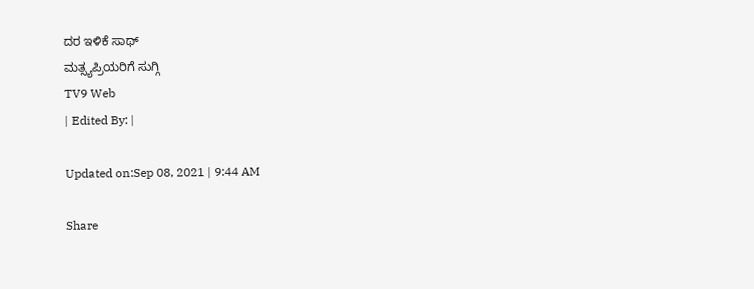ದರ ಇಳಿಕೆ ಸಾಥ್
ಮತ್ಸ್ಯಪ್ರಿಯರಿಗೆ ಸುಗ್ಗಿ
TV9 Web
| Edited By: |

Updated on:Sep 08, 2021 | 9:44 AM

Share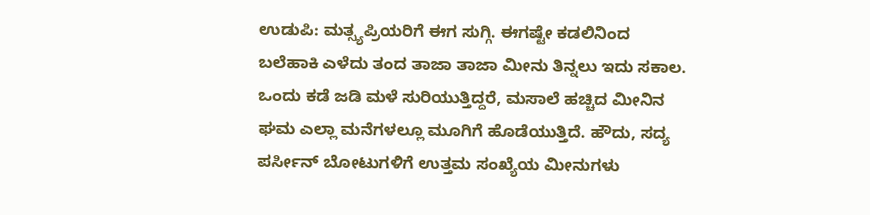ಉಡುಪಿ: ಮತ್ಸ್ಯಪ್ರಿಯರಿಗೆ ಈಗ ಸುಗ್ಗಿ. ಈಗಷ್ಟೇ ಕಡಲಿನಿಂದ ಬಲೆಹಾಕಿ ಎಳೆದು ತಂದ ತಾಜಾ ತಾಜಾ ಮೀನು ತಿನ್ನಲು ಇದು ಸಕಾಲ. ಒಂದು ಕಡೆ ಜಡಿ ಮಳೆ ಸುರಿಯುತ್ತಿದ್ದರೆ, ಮಸಾಲೆ ಹಚ್ಚಿದ ಮೀನಿನ ಘಮ ಎಲ್ಲಾ ಮನೆಗಳಲ್ಲೂ ಮೂಗಿಗೆ ಹೊಡೆಯುತ್ತಿದೆ. ಹೌದು, ಸದ್ಯ ಪರ್ಸೀನ್ ಬೋಟುಗಳಿಗೆ ಉತ್ತಮ ಸಂಖ್ಯೆಯ ಮೀನುಗಳು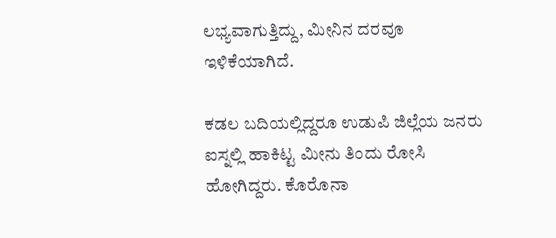ಲಭ್ಯವಾಗುತ್ತಿದ್ದು, ಮೀನಿನ ದರವೂ ಇಳಿಕೆಯಾಗಿದೆ.

ಕಡಲ ಬದಿಯಲ್ಲಿದ್ದರೂ ಉಡುಪಿ ಜಿಲ್ಲೆಯ ಜನರು ಐಸ್ನಲ್ಲಿ ಹಾಕಿಟ್ಟ ಮೀನು ತಿಂದು ರೋಸಿ ಹೋಗಿದ್ದರು. ಕೊರೊನಾ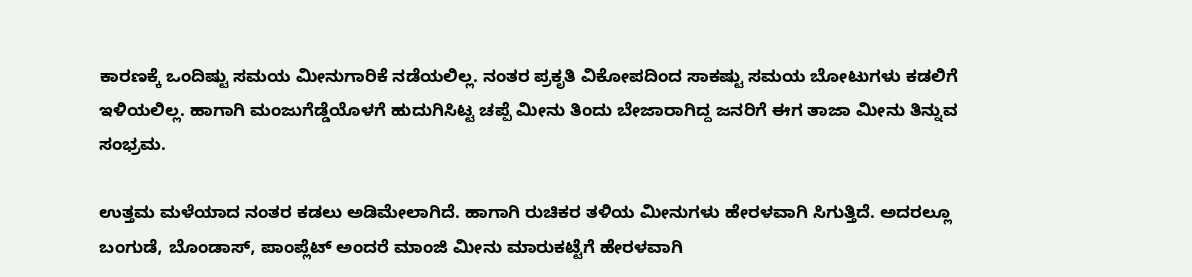ಕಾರಣಕ್ಕೆ ಒಂದಿಷ್ಟು ಸಮಯ ಮೀನುಗಾರಿಕೆ ನಡೆಯಲಿಲ್ಲ. ನಂತರ ಪ್ರಕೃತಿ ವಿಕೋಪದಿಂದ ಸಾಕಷ್ಟು ಸಮಯ ಬೋಟುಗಳು ಕಡಲಿಗೆ ಇಳಿಯಲಿಲ್ಲ. ಹಾಗಾಗಿ ಮಂಜುಗೆಡ್ಡೆಯೊಳಗೆ ಹುದುಗಿಸಿಟ್ಟ ಚಪ್ಪೆ ಮೀನು ತಿಂದು ಬೇಜಾರಾಗಿದ್ದ ಜನರಿಗೆ ಈಗ ತಾಜಾ ಮೀನು ತಿನ್ನುವ ಸಂಭ್ರಮ.

ಉತ್ತಮ ಮಳೆಯಾದ ನಂತರ ಕಡಲು ಅಡಿಮೇಲಾಗಿದೆ. ಹಾಗಾಗಿ ರುಚಿಕರ ತಳಿಯ ಮೀನುಗಳು ಹೇರಳವಾಗಿ ಸಿಗುತ್ತಿದೆ. ಅದರಲ್ಲೂ ಬಂಗುಡೆ, ಬೊಂಡಾಸ್, ಪಾಂಪ್ಲೆಟ್ ಅಂದರೆ ಮಾಂಜಿ ಮೀನು ಮಾರುಕಟ್ಟೆಗೆ ಹೇರಳವಾಗಿ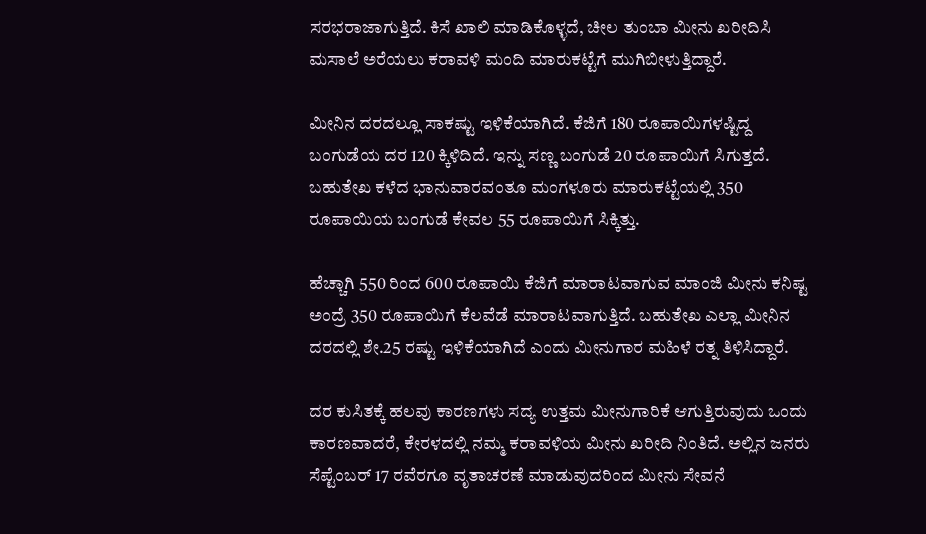ಸರಭರಾಜಾಗುತ್ತಿದೆ. ಕಿಸೆ ಖಾಲಿ ಮಾಡಿಕೊಳ್ಳದೆ, ಚೀಲ ತುಂಬಾ ಮೀನು ಖರೀದಿಸಿ ಮಸಾಲೆ ಅರೆಯಲು ಕರಾವಳಿ ಮಂದಿ ಮಾರುಕಟ್ಟೆಗೆ ಮುಗಿಬೀಳುತ್ತಿದ್ದಾರೆ.

ಮೀನಿನ ದರದಲ್ಲೂ ಸಾಕಷ್ಟು ಇಳಿಕೆಯಾಗಿದೆ. ಕೆಜಿಗೆ 180 ರೂಪಾಯಿಗಳಷ್ಟಿದ್ದ ಬಂಗುಡೆಯ ದರ 120 ಕ್ಕಿಳಿದಿದೆ. ಇನ್ನು ಸಣ್ಣ ಬಂಗುಡೆ 20 ರೂಪಾಯಿಗೆ ಸಿಗುತ್ತದೆ. ಬಹುತೇಖ ಕಳೆದ ಭಾನುವಾರವಂತೂ ಮಂಗಳೂರು ಮಾರುಕಟ್ಟೆಯಲ್ಲಿ 350 ರೂಪಾಯಿಯ ಬಂಗುಡೆ ಕೇವಲ 55 ರೂಪಾಯಿಗೆ ಸಿಕ್ಕಿತ್ತು.

ಹೆಚ್ಚಾಗಿ 550 ರಿಂದ 600 ರೂಪಾಯಿ ಕೆಜಿಗೆ ಮಾರಾಟವಾಗುವ ಮಾಂಜಿ ಮೀನು ಕನಿಷ್ಟ ಅಂದ್ರೆ 350 ರೂಪಾಯಿಗೆ ಕೆಲವೆಡೆ ಮಾರಾಟವಾಗುತ್ತಿದೆ. ಬಹುತೇಖ ಎಲ್ಲಾ ಮೀನಿನ ದರದಲ್ಲಿ ಶೇ.25 ರಷ್ಟು ಇಳಿಕೆಯಾಗಿದೆ ಎಂದು ಮೀನುಗಾರ ಮಹಿಳೆ ರತ್ನ ತಿಳಿಸಿದ್ದಾರೆ.

ದರ ಕುಸಿತಕ್ಕೆ ಹಲವು ಕಾರಣಗಳು ಸದ್ಯ ಉತ್ತಮ ಮೀನುಗಾರಿಕೆ ಆಗುತ್ತಿರುವುದು ಒಂದು ಕಾರಣವಾದರೆ, ಕೇರಳದಲ್ಲಿ ನಮ್ಮ ಕರಾವಳಿಯ ಮೀನು ಖರೀದಿ ನಿಂತಿದೆ. ಅಲ್ಲಿನ ಜನರು ಸೆಪ್ಟೆಂಬರ್ 17 ರವೆರಗೂ ವೃತಾಚರಣೆ ಮಾಡುವುದರಿಂದ ಮೀನು ಸೇವನೆ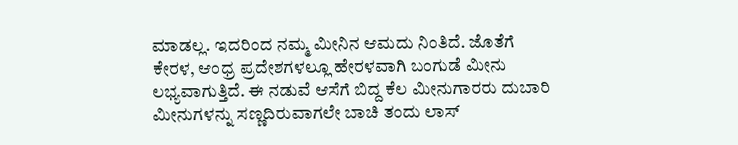ಮಾಡಲ್ಲ. ಇದರಿಂದ ನಮ್ಮ ಮೀನಿನ ಆಮದು ನಿಂತಿದೆ. ಜೊತೆಗೆ ಕೇರಳ, ಆಂಧ್ರ ಪ್ರದೇಶಗಳಲ್ಲೂ ಹೇರಳವಾಗಿ ಬಂಗುಡೆ ಮೀನು ಲಭ್ಯವಾಗುತ್ತಿದೆ. ಈ ನಡುವೆ ಆಸೆಗೆ ಬಿದ್ದ ಕೆಲ ಮೀನುಗಾರರು ದುಬಾರಿ ಮೀನುಗಳನ್ನು ಸಣ್ಣದಿರುವಾಗಲೇ ಬಾಚಿ ತಂದು ಲಾಸ್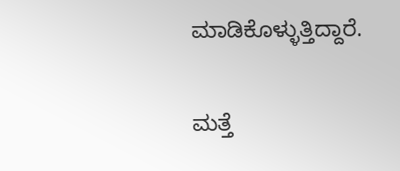ಮಾಡಿಕೊಳ್ಳುತ್ತಿದ್ದಾರೆ.

ಮತ್ತೆ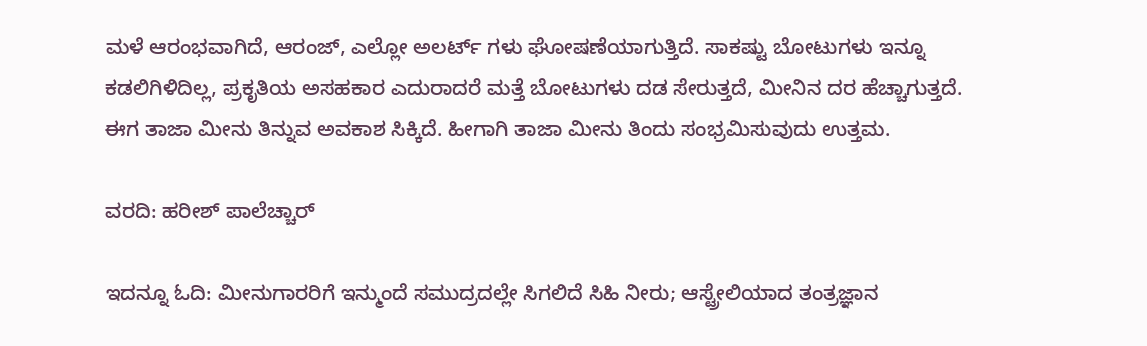ಮಳೆ ಆರಂಭವಾಗಿದೆ, ಆರಂಜ್, ಎಲ್ಲೋ ಅಲರ್ಟ್ ಗಳು ಘೋಷಣೆಯಾಗುತ್ತಿದೆ. ಸಾಕಷ್ಟು ಬೋಟುಗಳು ಇನ್ನೂ ಕಡಲಿಗಿಳಿದಿಲ್ಲ, ಪ್ರಕೃತಿಯ ಅಸಹಕಾರ ಎದುರಾದರೆ ಮತ್ತೆ ಬೋಟುಗಳು ದಡ ಸೇರುತ್ತದೆ, ಮೀನಿನ ದರ ಹೆಚ್ಚಾಗುತ್ತದೆ. ಈಗ ತಾಜಾ ಮೀನು ತಿನ್ನುವ ಅವಕಾಶ ಸಿಕ್ಕಿದೆ. ಹೀಗಾಗಿ ತಾಜಾ ಮೀನು ತಿಂದು ಸಂಭ್ರಮಿಸುವುದು ಉತ್ತಮ.

ವರದಿ: ಹರೀಶ್ ಪಾಲೆಚ್ಚಾರ್

ಇದನ್ನೂ ಓದಿ: ಮೀನುಗಾರರಿಗೆ ಇನ್ಮುಂದೆ ಸಮುದ್ರದಲ್ಲೇ ಸಿಗಲಿದೆ ಸಿಹಿ ನೀರು; ಆಸ್ಟ್ರೇಲಿಯಾದ ತಂತ್ರಜ್ಞಾನ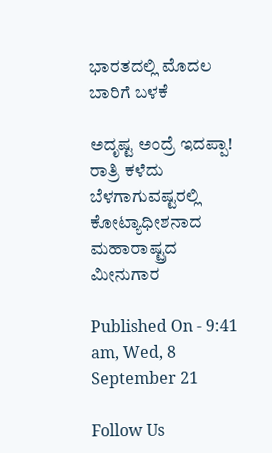ಭಾರತದಲ್ಲಿ ಮೊದಲ ಬಾರಿಗೆ ಬಳಕೆ

ಅದೃಷ್ಟ ಅಂದ್ರೆ ಇದಪ್ಪಾ! ರಾತ್ರಿ ಕಳೆದು ಬೆಳಗಾಗುವಷ್ಟರಲ್ಲಿ ಕೋಟ್ಯಾಧೀಶನಾದ ಮಹಾರಾಷ್ಟ್ರದ ಮೀನುಗಾರ

Published On - 9:41 am, Wed, 8 September 21

Follow Us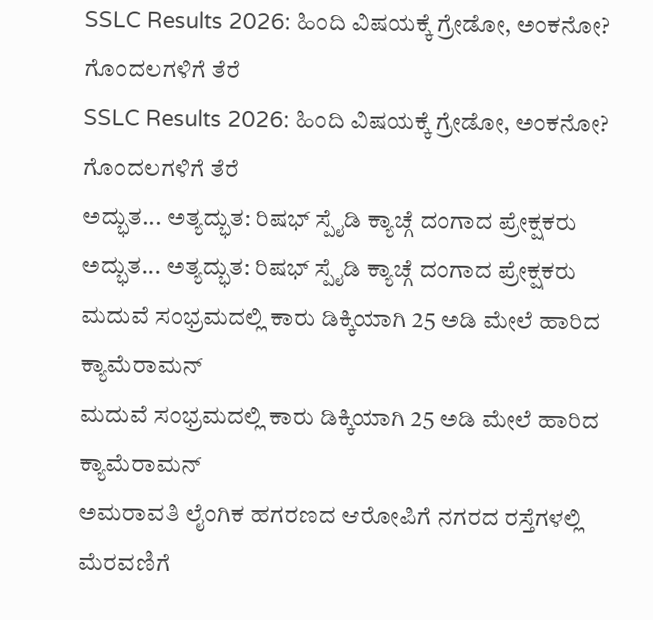SSLC Results 2026: ಹಿಂದಿ ವಿಷಯಕ್ಕೆ ಗ್ರೇಡೋ, ಅಂಕನೋ? ಗೊಂದಲಗಳಿಗೆ ತೆರೆ
SSLC Results 2026: ಹಿಂದಿ ವಿಷಯಕ್ಕೆ ಗ್ರೇಡೋ, ಅಂಕನೋ? ಗೊಂದಲಗಳಿಗೆ ತೆರೆ
ಅದ್ಭುತ... ಅತ್ಯದ್ಭುತ: ರಿಷಭ್ ಸ್ಪೈಡಿ ಕ್ಯಾಚ್ಗೆ ದಂಗಾದ ಪ್ರೇಕ್ಷಕರು
ಅದ್ಭುತ... ಅತ್ಯದ್ಭುತ: ರಿಷಭ್ ಸ್ಪೈಡಿ ಕ್ಯಾಚ್ಗೆ ದಂಗಾದ ಪ್ರೇಕ್ಷಕರು
ಮದುವೆ ಸಂಭ್ರಮದಲ್ಲಿ ಕಾರು ಡಿಕ್ಕಿಯಾಗಿ 25 ಅಡಿ ಮೇಲೆ ಹಾರಿದ ಕ್ಯಾಮೆರಾಮನ್
ಮದುವೆ ಸಂಭ್ರಮದಲ್ಲಿ ಕಾರು ಡಿಕ್ಕಿಯಾಗಿ 25 ಅಡಿ ಮೇಲೆ ಹಾರಿದ ಕ್ಯಾಮೆರಾಮನ್
ಅಮರಾವತಿ ಲೈಂಗಿಕ ಹಗರಣದ ಆರೋಪಿಗೆ ನಗರದ ರಸ್ತೆಗಳಲ್ಲಿ ಮೆರವಣಿಗೆ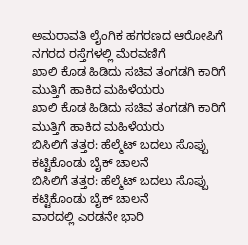ಅಮರಾವತಿ ಲೈಂಗಿಕ ಹಗರಣದ ಆರೋಪಿಗೆ ನಗರದ ರಸ್ತೆಗಳಲ್ಲಿ ಮೆರವಣಿಗೆ
ಖಾಲಿ ಕೊಡ ಹಿಡಿದು ಸಚಿವ ತಂಗಡಗಿ ಕಾರಿಗೆ ಮುತ್ತಿಗೆ ಹಾಕಿದ ಮಹಿಳೆಯರು
ಖಾಲಿ ಕೊಡ ಹಿಡಿದು ಸಚಿವ ತಂಗಡಗಿ ಕಾರಿಗೆ ಮುತ್ತಿಗೆ ಹಾಕಿದ ಮಹಿಳೆಯರು
ಬಿಸಿಲಿಗೆ ತತ್ತರ: ಹೆಲ್ಮೆಟ್ ಬದಲು ಸೊಪ್ಪು ಕಟ್ಟಿಕೊಂಡು ಬೈಕ್ ಚಾಲನೆ
ಬಿಸಿಲಿಗೆ ತತ್ತರ: ಹೆಲ್ಮೆಟ್ ಬದಲು ಸೊಪ್ಪು ಕಟ್ಟಿಕೊಂಡು ಬೈಕ್ ಚಾಲನೆ
ವಾರದಲ್ಲಿ ಎರಡನೇ ಭಾರಿ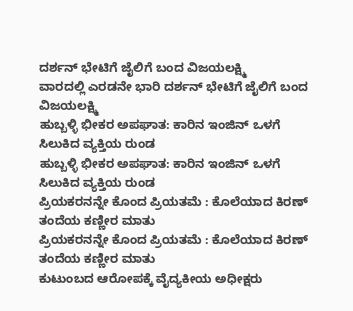ದರ್ಶನ್ ಭೇಟಿಗೆ ಜೈಲಿಗೆ ಬಂದ ವಿಜಯಲಕ್ಷ್ಮಿ
ವಾರದಲ್ಲಿ ಎರಡನೇ ಭಾರಿ ದರ್ಶನ್ ಭೇಟಿಗೆ ಜೈಲಿಗೆ ಬಂದ ವಿಜಯಲಕ್ಷ್ಮಿ
ಹುಬ್ಬಳ್ಳಿ ಭೀಕರ ಅಪಘಾತ: ಕಾರಿನ ಇಂಜಿನ್ ಒಳಗೆ ಸಿಲುಕಿದ ವ್ಯಕ್ತಿಯ ರುಂಡ
ಹುಬ್ಬಳ್ಳಿ ಭೀಕರ ಅಪಘಾತ: ಕಾರಿನ ಇಂಜಿನ್ ಒಳಗೆ ಸಿಲುಕಿದ ವ್ಯಕ್ತಿಯ ರುಂಡ
ಪ್ರಿಯಕರನನ್ನೇ ಕೊಂದ ಪ್ರಿಯತಮೆ : ಕೊಲೆಯಾದ ಕಿರಣ್ ತಂದೆಯ ಕಣ್ಣೀರ ಮಾತು
ಪ್ರಿಯಕರನನ್ನೇ ಕೊಂದ ಪ್ರಿಯತಮೆ : ಕೊಲೆಯಾದ ಕಿರಣ್ ತಂದೆಯ ಕಣ್ಣೀರ ಮಾತು
ಕುಟುಂಬದ ಆರೋಪಕ್ಕೆ ವೈದ್ಯಕೀಯ ಅಧೀಕ್ಷರು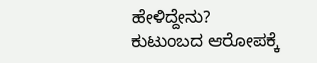ಹೇಳಿದ್ದೇನು?
ಕುಟುಂಬದ ಆರೋಪಕ್ಕೆ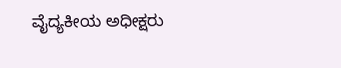ವೈದ್ಯಕೀಯ ಅಧೀಕ್ಷರು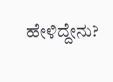ಹೇಳಿದ್ದೇನು?